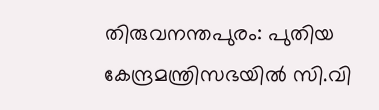തിരുവനന്തപുരം: പുതിയ കേന്ദ്രമന്ത്രിസഭയിൽ സി.വി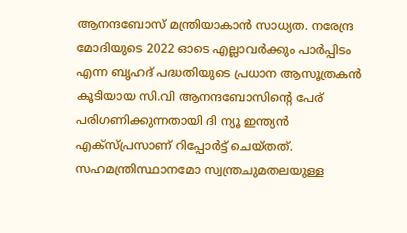ആനന്ദബോസ് മന്ത്രിയാകാൻ സാധ്യത. നരേന്ദ്ര മോദിയുടെ 2022 ഓടെ എല്ലാവർക്കും പാർപ്പിടം എന്ന ബൃഹദ് പദ്ധതിയുടെ പ്രധാന ആസൂത്രകൻ കൂടിയായ സി.വി ആനന്ദബോസിന്റെ പേര് പരിഗണിക്കുന്നതായി ദി ന്യൂ ഇന്ത്യൻ എക്സ്പ്രസാണ് റിപ്പോർട്ട് ചെയ്തത്. സഹമന്ത്രിസ്ഥാനമോ സ്വന്ത്രചുമതലയുള്ള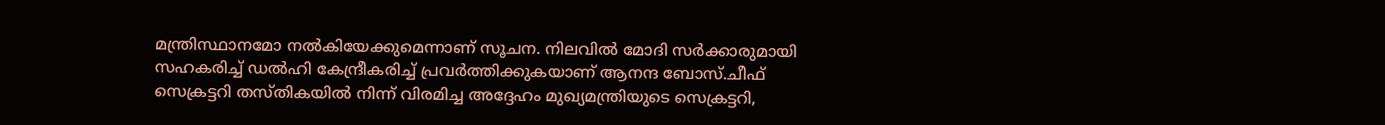മന്ത്രിസ്ഥാനമോ നൽകിയേക്കുമെന്നാണ് സൂചന. നിലവിൽ മോദി സർക്കാരുമായി സഹകരിച്ച് ഡൽഹി കേന്ദ്രീകരിച്ച് പ്രവർത്തിക്കുകയാണ് ആനന്ദ ബോസ്.ചീഫ് സെക്രട്ടറി തസ്തികയിൽ നിന്ന് വിരമിച്ച അദ്ദേഹം മുഖ്യമന്ത്രിയുടെ സെക്രട്ടറി,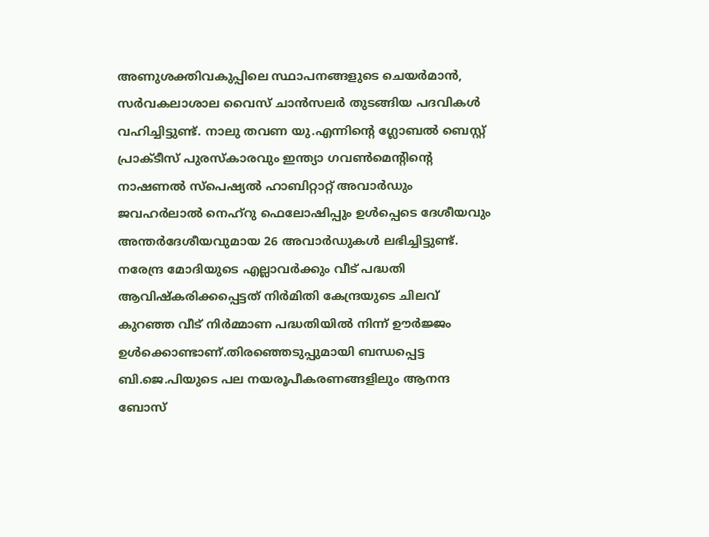അണുശക്തിവകുപ്പിലെ സ്ഥാപനങ്ങളുടെ ചെയർമാൻ, സർവകലാശാല വൈസ് ചാൻസലർ തുടങ്ങിയ പദവികൾ വഹിച്ചിട്ടുണ്ട്. നാലു തവണ യു.എന്നിന്റെ ഗ്ലോബൽ ബെസ്റ്റ് പ്രാക്ടീസ് പുരസ്കാരവും ഇന്ത്യാ ഗവൺമെന്റിന്റെ നാഷണൽ സ്പെഷ്യൽ ഹാബിറ്റാറ്റ് അവാർഡും ജവഹർലാൽ നെഹ്റു ഫെലോഷിപ്പും ഉൾപ്പെടെ ദേശീയവും അന്തർദേശീയവുമായ 26 അവാർഡുകൾ ലഭിച്ചിട്ടുണ്ട്. നരേന്ദ്ര മോദിയുടെ എല്ലാവർക്കും വീട് പദ്ധതി ആവിഷ്കരിക്കപ്പെട്ടത് നിർമിതി കേന്ദ്രയുടെ ചിലവ് കുറഞ്ഞ വീട് നിർമ്മാണ പദ്ധതിയിൽ നിന്ന് ഊർജ്ജം ഉൾക്കൊണ്ടാണ്.തിരഞ്ഞെടുപ്പുമായി ബന്ധപ്പെട്ട ബി.ജെ.പിയുടെ പല നയരൂപീകരണങ്ങളിലും ആനന്ദ ബോസ്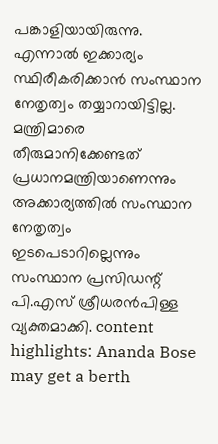പങ്കാളിയായിരുന്നു. എന്നാൽ ഇക്കാര്യം സ്ഥിരീകരിക്കാൻ സംസ്ഥാന നേതൃത്വം തയ്യാറായിട്ടില്ല. മന്ത്രിമാരെ തീരുമാനിക്കേണ്ടത് പ്രധാനമന്ത്രിയാണെന്നും അക്കാര്യത്തിൽ സംസ്ഥാന നേതൃത്വം ഇടപെടാറില്ലെന്നും സംസ്ഥാന പ്രസിഡന്റ് പി.എസ് ശ്രീധരൻപിള്ള വ്യക്തമാക്കി. content highlights: Ananda Bose may get a berth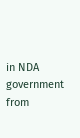in NDA government
from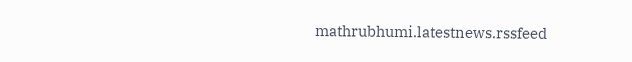mathrubhumi.latestnews.rssfeed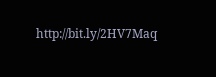http://bit.ly/2HV7Maq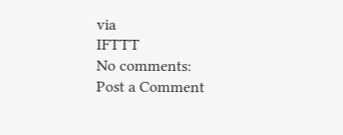via
IFTTT
No comments:
Post a Comment